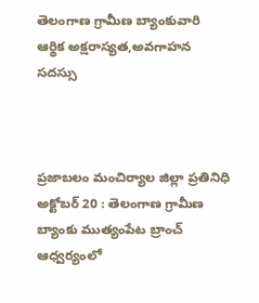తెలంగాణ గ్రామీణ బ్యాంకువారి ఆర్థిక అక్షరాస్యత,అవగాహన సదస్సు



ప్రజాబలం మంచిర్యాల జిల్లా ప్రతినిధి అక్టోబర్ 20 : తెలంగాణ గ్రామీణ బ్యాంకు ముత్యంపేట బ్రాంచ్ ఆధ్వర్యంలో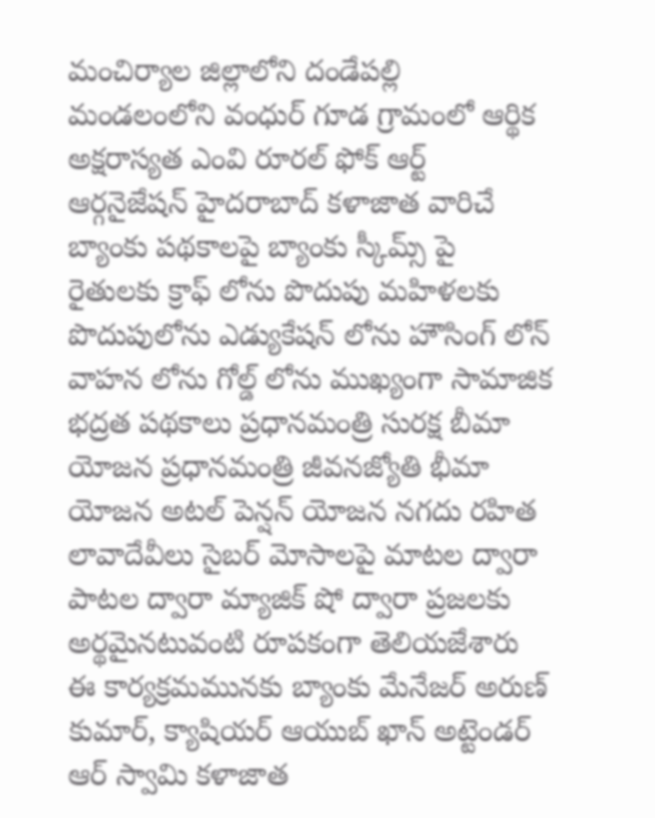మంచిర్యాల జిల్లాలోని దండేపల్లి మండలంలోని వంధుర్ గూడ గ్రామంలో ఆర్థిక అక్షరాస్యత ఎంవి రూరల్ ఫోక్ ఆర్ట్ ఆర్గనైజేషన్ హైదరాబాద్ కళాజాత వారిచే బ్యాంకు పథకాలపై బ్యాంకు స్కీమ్స్ పై రైతులకు క్రాఫ్ లోను పొదుపు మహిళలకు పొదుపులోను ఎడ్యుకేషన్ లోను హౌసింగ్ లోన్ వాహన లోను గోల్డ్ లోను ముఖ్యంగా సామాజిక భద్రత పథకాలు ప్రధానమంత్రి సురక్ష బీమా యోజన ప్రధానమంత్రి జీవనజ్యోతి భీమా యోజన అటల్ పెన్షన్ యోజన నగదు రహిత లావాదేవీలు సైబర్ మోసాలపై మాటల ద్వారా పాటల ద్వారా మ్యాజిక్ షో ద్వారా ప్రజలకు అర్థమైనటువంటి రూపకంగా తెలియజేశారు ఈ కార్యక్రమమునకు బ్యాంకు మేనేజర్ అరుణ్ కుమార్, క్యాషియర్ ఆయుబ్ ఖాన్ అట్టెండర్ ఆర్ స్వామి కళాజాత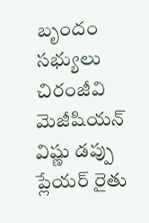బృందం సభ్యులు చిరంజీవి మెజీషియన్ విష్ణు డప్పు ప్లేయర్ రైతు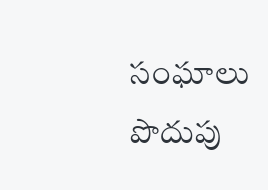సంఘాలు పొదుపు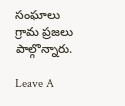సంఘాలు గ్రామ ప్రజలు పాల్గొన్నారు.

Leave A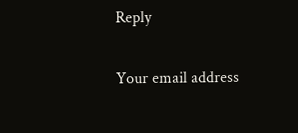Reply

Your email address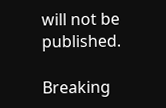will not be published.

Breaking